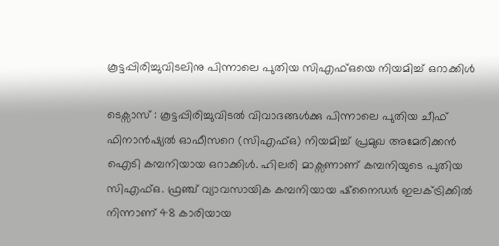കൂട്ടപ്പിരിച്ചുവിടലിനു പിന്നാലെ പുതിയ സിഎഫ്ഒയെ നിയമിച്ച് ഒറാക്കിൾ

ടെക്സാസ് : കൂട്ടപ്പിരിച്ചുവിടൽ വിവാദങ്ങൾക്കു പിന്നാലെ പുതിയ ചീഫ് ഫിനാൻഷ്യൽ ഓഫീസറെ (സിഎഫ്ഒ) നിയമിച്ച് പ്രമുഖ അമേരിക്കൻ ഐടി കമ്പനിയായ ഒറാക്കിൾ. ഹിലരി മാക്സണാണ് കമ്പനിയുടെ പുതിയ സിഎഫ്ഒ. ഫ്രഞ്ച് വ്യാവസായിക കമ്പനിയായ ഷ്നൈഡർ ഇലക്ട്രിക്കിൽ നിന്നാണ് 48 കാരിയായ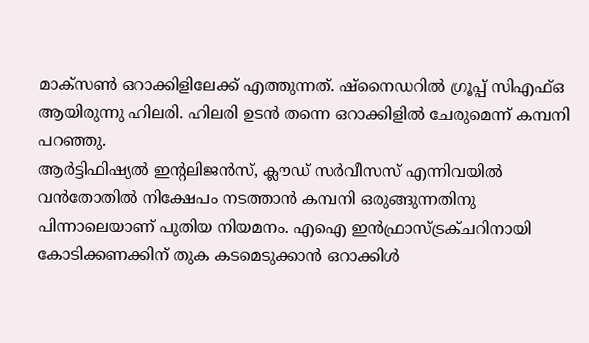മാക്സൺ ഒറാക്കിളിലേക്ക് എത്തുന്നത്. ഷ്നൈഡറിൽ ഗ്രൂപ്പ് സിഎഫ്ഒ ആയിരുന്നു ഹിലരി. ഹിലരി ഉടൻ തന്നെ ഒറാക്കിളിൽ ചേരുമെന്ന് കമ്പനി പറഞ്ഞു.
ആർട്ടിഫിഷ്യൽ ഇന്റലിജൻസ്, ക്ലൗഡ് സർവീസസ് എന്നിവയിൽ വൻതോതിൽ നിക്ഷേപം നടത്താൻ കമ്പനി ഒരുങ്ങുന്നതിനു പിന്നാലെയാണ് പുതിയ നിയമനം. എഐ ഇൻഫ്രാസ്ട്രക്ചറിനായി കോടിക്കണക്കിന് തുക കടമെടുക്കാൻ ഒറാക്കിൾ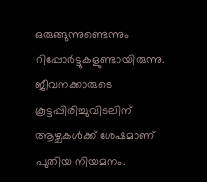ഒരുങ്ങുന്നുണ്ടെന്നും റിപ്പോർട്ടുകളുണ്ടായിരുന്നു. ജീവനക്കാരുടെ കൂട്ടപ്പിരിച്ചുവിടലിന് ആഴ്ചകൾക്ക് ശേഷമാണ് പുതിയ നിയമനം.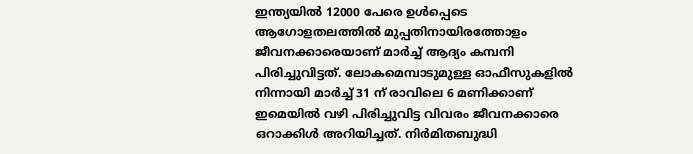ഇന്ത്യയിൽ 12000 പേരെ ഉൾപ്പെടെ ആഗോളതലത്തിൽ മുപ്പതിനായിരത്തോളം ജീവനക്കാരെയാണ് മാർച്ച് ആദ്യം കമ്പനി പിരിച്ചുവിട്ടത്. ലോകമെമ്പാടുമുള്ള ഓഫീസുകളിൽ നിന്നായി മാർച്ച് 31 ന് രാവിലെ 6 മണിക്കാണ് ഇമെയിൽ വഴി പിരിച്ചുവിട്ട വിവരം ജീവനക്കാരെ ഒറാക്കിൾ അറിയിച്ചത്. നിർമിതബുദ്ധി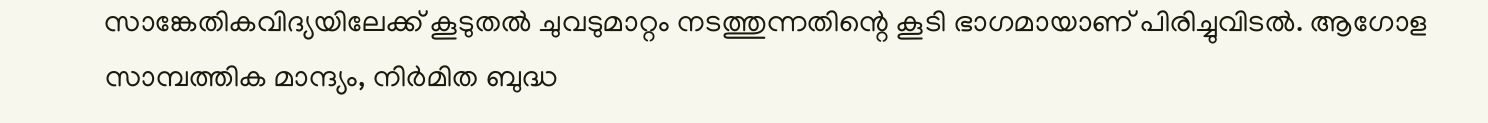സാങ്കേതികവിദ്യയിലേക്ക് കൂടുതൽ ചുവടുമാറ്റം നടത്തുന്നതിന്റെ കൂടി ഭാഗമായാണ് പിരിച്ചുവിടൽ. ആഗോള സാമ്പത്തിക മാന്ദ്യം, നിർമിത ബുദ്ധ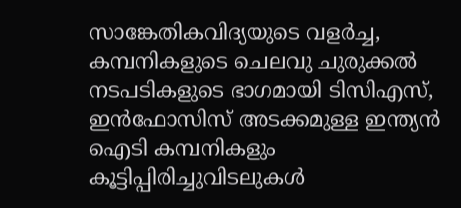സാങ്കേതികവിദ്യയുടെ വളർച്ച, കമ്പനികളുടെ ചെലവു ചുരുക്കൽ നടപടികളുടെ ഭാഗമായി ടിസിഎസ്, ഇൻഫോസിസ് അടക്കമുള്ള ഇന്ത്യൻ ഐടി കമ്പനികളും കൂട്ടിപ്പിരിച്ചുവിടലുകൾ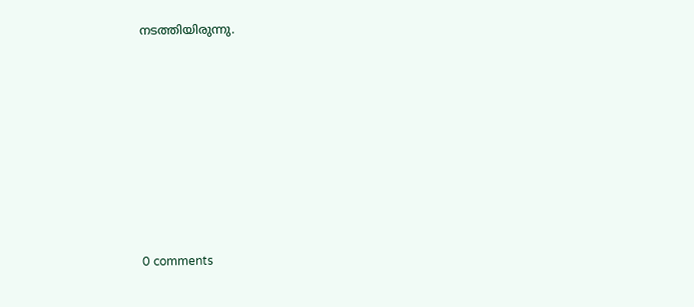നടത്തിയിരുന്നു.










0 comments